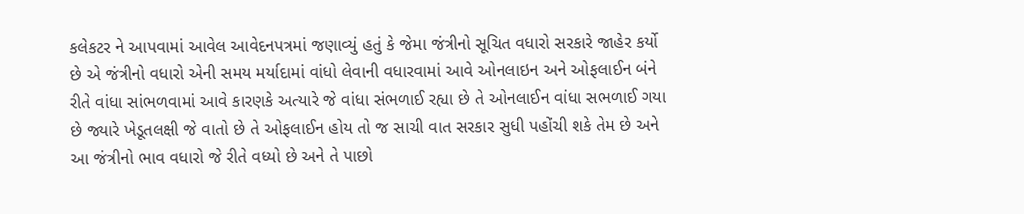કલેકટર ને આપવામાં આવેલ આવેદનપત્રમાં જણાવ્યું હતું કે જેમા જંત્રીનો સૂચિત વધારો સરકારે જાહેર કર્યો છે એ જંત્રીનો વધારો એની સમય મર્યાદામાં વાંધો લેવાની વધારવામાં આવે ઓનલાઇન અને ઓફલાઈન બંને રીતે વાંધા સાંભળવામાં આવે કારણકે અત્યારે જે વાંધા સંભળાઈ રહ્યા છે તે ઓનલાઈન વાંધા સભળાઈ ગયા છે જ્યારે ખેડૂતલક્ષી જે વાતો છે તે ઓફલાઈન હોય તો જ સાચી વાત સરકાર સુધી પહોંચી શકે તેમ છે અને આ જંત્રીનો ભાવ વધારો જે રીતે વધ્યો છે અને તે પાછો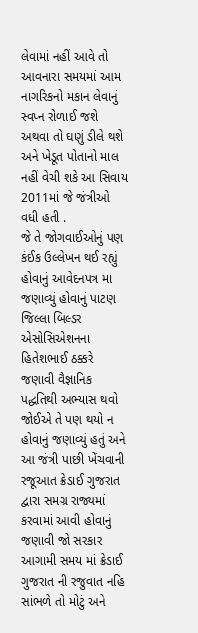લેવામાં નહીં આવે તો આવનારા સમયમાં આમ નાગરિકનો મકાન લેવાનું સ્વપ્ન રોળાઈ જશે અથવા તો ઘણું ડીલે થશે અને ખેડૂત પોતાનો માલ નહીં વેચી શકે આ સિવાય 2011માં જે જંત્રીઓ વધી હતી .
જે તે જોગવાઈઓનું પણ કંઈક ઉલ્લેખન થઈ રહ્યું હોવાનું આવેદનપત્ર મા જણાવ્યું હોવાનું પાટણ જિલ્લા બિલ્ડર એસોસિએશનના હિતેશભાઈ ઠક્કરે જણાવી વૈજ્ઞાનિક પદ્ધતિથી અભ્યાસ થવો જોઈએ તે પણ થયો ન હોવાનું જણાવ્યું હતું અને આ જંત્રી પાછી ખેંચવાની રજૂઆત ક્રેડાઈ ગુજરાત દ્વારા સમગ્ર રાજ્યમાં કરવામાં આવી હોવાનું જણાવી જો સરકાર આગામી સમય માં ક્રેડાઈ ગુજરાત ની રજુવાત નહિ સાંભળે તો મોટું અને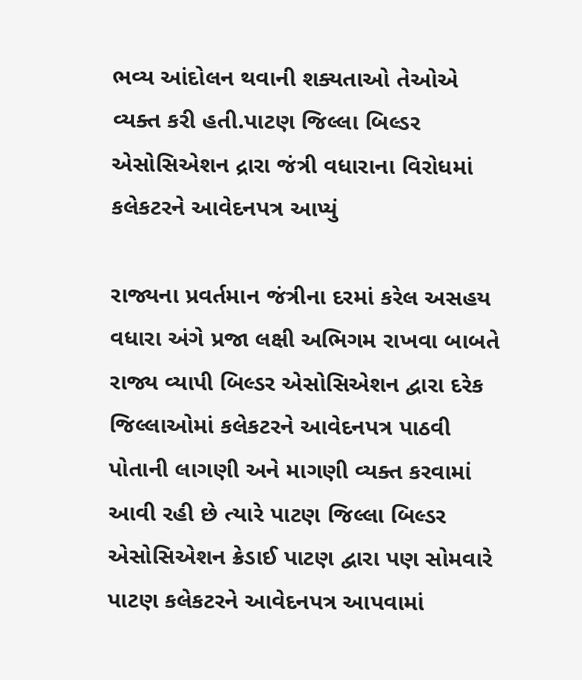ભવ્ય આંદોલન થવાની શક્યતાઓ તેઓએ વ્યક્ત કરી હતી.પાટણ જિલ્લા બિલ્ડર એસોસિએશન દ્રારા જંત્રી વધારાના વિરોધમાં કલેકટરને આવેદનપત્ર આપ્યું

રાજ્યના પ્રવર્તમાન જંત્રીના દરમાં કરેલ અસહય વધારા અંગે પ્રજા લક્ષી અભિગમ રાખવા બાબતે રાજ્ય વ્યાપી બિલ્ડર એસોસિએશન દ્વારા દરેક જિલ્લાઓમાં કલેકટરને આવેદનપત્ર પાઠવી પોતાની લાગણી અને માગણી વ્યક્ત કરવામાં આવી રહી છે ત્યારે પાટણ જિલ્લા બિલ્ડર એસોસિએશન ક્રેડાઈ પાટણ દ્વારા પણ સોમવારે પાટણ કલેકટરને આવેદનપત્ર આપવામાં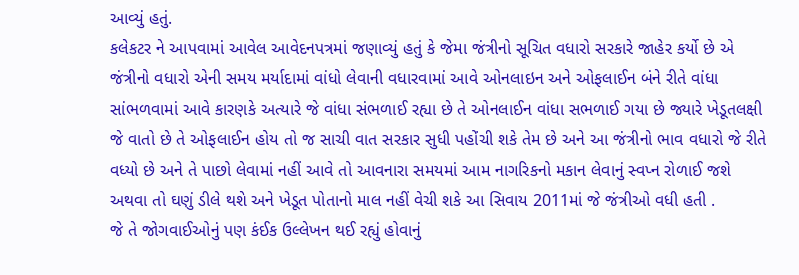આવ્યું હતું.
કલેકટર ને આપવામાં આવેલ આવેદનપત્રમાં જણાવ્યું હતું કે જેમા જંત્રીનો સૂચિત વધારો સરકારે જાહેર કર્યો છે એ જંત્રીનો વધારો એની સમય મર્યાદામાં વાંધો લેવાની વધારવામાં આવે ઓનલાઇન અને ઓફલાઈન બંને રીતે વાંધા સાંભળવામાં આવે કારણકે અત્યારે જે વાંધા સંભળાઈ રહ્યા છે તે ઓનલાઈન વાંધા સભળાઈ ગયા છે જ્યારે ખેડૂતલક્ષી જે વાતો છે તે ઓફલાઈન હોય તો જ સાચી વાત સરકાર સુધી પહોંચી શકે તેમ છે અને આ જંત્રીનો ભાવ વધારો જે રીતે વધ્યો છે અને તે પાછો લેવામાં નહીં આવે તો આવનારા સમયમાં આમ નાગરિકનો મકાન લેવાનું સ્વપ્ન રોળાઈ જશે અથવા તો ઘણું ડીલે થશે અને ખેડૂત પોતાનો માલ નહીં વેચી શકે આ સિવાય 2011માં જે જંત્રીઓ વધી હતી .
જે તે જોગવાઈઓનું પણ કંઈક ઉલ્લેખન થઈ રહ્યું હોવાનું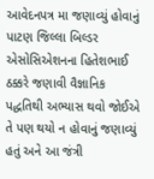આવેદનપત્ર મા જણાવ્યું હોવાનું પાટણ જિલ્લા બિલ્ડર એસોસિએશનના હિતેશભાઈ ઠક્કરે જણાવી વૈજ્ઞાનિક પદ્ધતિથી અભ્યાસ થવો જોઈએ તે પણ થયો ન હોવાનું જણાવ્યું હતું અને આ જંત્રી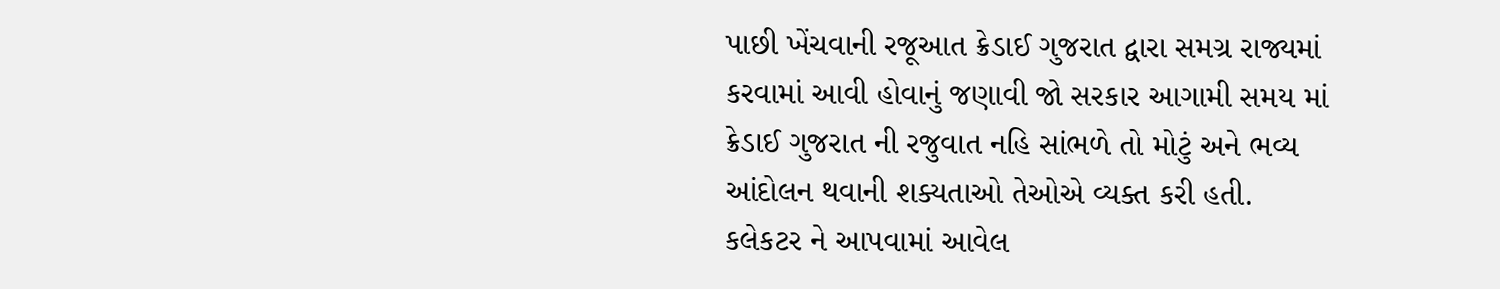પાછી ખેંચવાની રજૂઆત ક્રેડાઈ ગુજરાત દ્વારા સમગ્ર રાજ્યમાં કરવામાં આવી હોવાનું જણાવી જો સરકાર આગામી સમય માં ક્રેડાઈ ગુજરાત ની રજુવાત નહિ સાંભળે તો મોટું અને ભવ્ય આંદોલન થવાની શક્યતાઓ તેઓએ વ્યક્ત કરી હતી.
કલેકટર ને આપવામાં આવેલ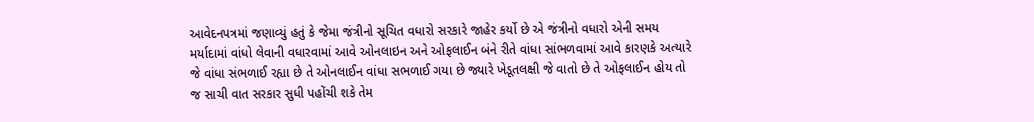આવેદનપત્રમાં જણાવ્યું હતું કે જેમા જંત્રીનો સૂચિત વધારો સરકારે જાહેર કર્યો છે એ જંત્રીનો વધારો એની સમય મર્યાદામાં વાંધો લેવાની વધારવામાં આવે ઓનલાઇન અને ઓફલાઈન બંને રીતે વાંધા સાંભળવામાં આવે કારણકે અત્યારે જે વાંધા સંભળાઈ રહ્યા છે તે ઓનલાઈન વાંધા સભળાઈ ગયા છે જ્યારે ખેડૂતલક્ષી જે વાતો છે તે ઓફલાઈન હોય તો જ સાચી વાત સરકાર સુધી પહોંચી શકે તેમ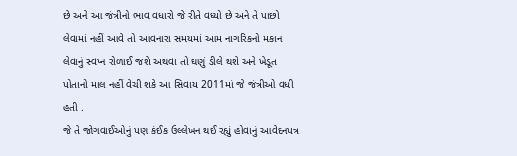છે અને આ જંત્રીનો ભાવ વધારો જે રીતે વધ્યો છે અને તે પાછો લેવામાં નહીં આવે તો આવનારા સમયમાં આમ નાગરિકનો મકાન લેવાનું સ્વપ્ન રોળાઈ જશે અથવા તો ઘણું ડીલે થશે અને ખેડૂત પોતાનો માલ નહીં વેચી શકે આ સિવાય 2011માં જે જંત્રીઓ વધી હતી .
જે તે જોગવાઈઓનું પણ કંઈક ઉલ્લેખન થઈ રહ્યું હોવાનું આવેદનપત્ર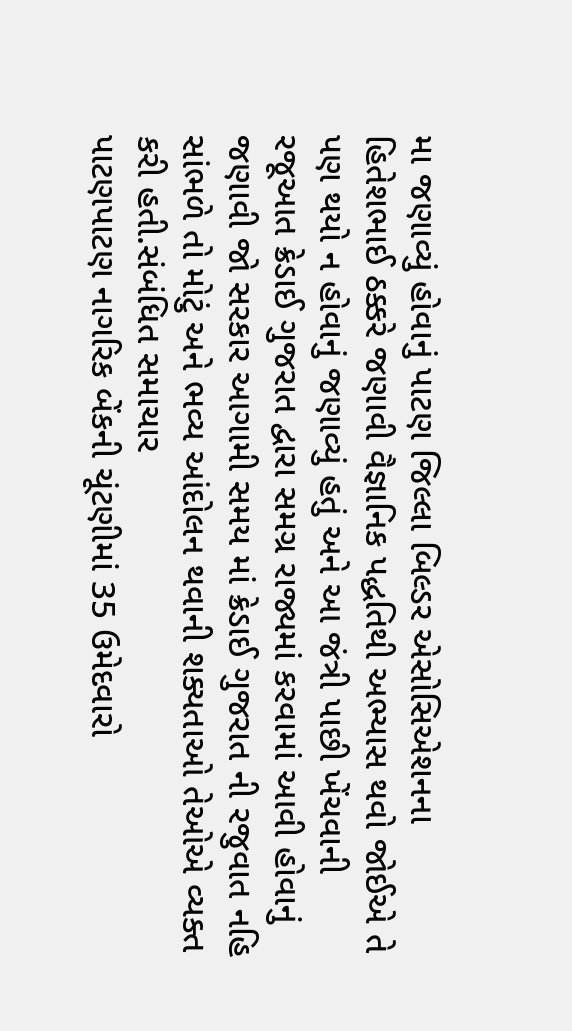મા જણાવ્યું હોવાનું પાટણ જિલ્લા બિલ્ડર એસોસિએશનના હિતેશભાઈ ઠક્કરે જણાવી વૈજ્ઞાનિક પદ્ધતિથી અભ્યાસ થવો જોઈએ તે પણ થયો ન હોવાનું જણાવ્યું હતું અને આ જંત્રી પાછી ખેંચવાની રજૂઆત ક્રેડાઈ ગુજરાત દ્વારા સમગ્ર રાજ્યમાં કરવામાં આવી હોવાનું જણાવી જો સરકાર આગામી સમય માં ક્રેડાઈ ગુજરાત ની રજુવાત નહિ સાંભળે તો મોટું અને ભવ્ય આંદોલન થવાની શક્યતાઓ તેઓએ વ્યક્ત કરી હતી.સંબંધિત સમાચાર
પાટણપાટણ નાગરિક બેંકની ચૂંટણીમાં 35 ઉમેદવારો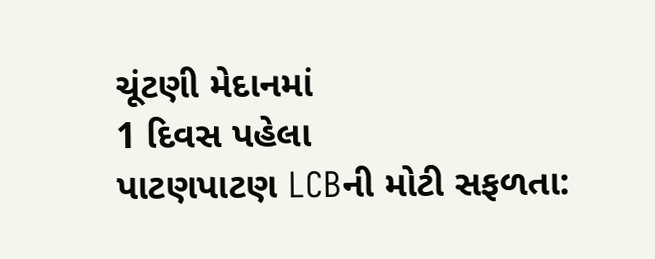ચૂંટણી મેદાનમાં
1 દિવસ પહેલા
પાટણપાટણ LCBની મોટી સફળતા: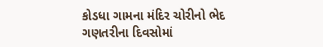કોડધા ગામના મંદિર ચોરીનો ભેદ ગણતરીના દિવસોમાં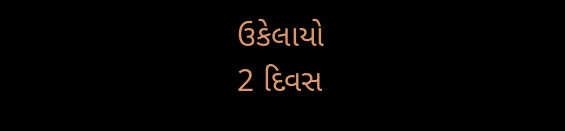ઉકેલાયો
2 દિવસ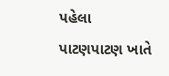પહેલા
પાટણપાટણ ખાતે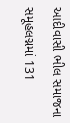આદીવાસી ભીલ સમાજના સમૂહલગ્નમાં 131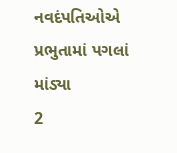નવદંપતિઓએ પ્રભુતામાં પગલાં માંડ્યા
2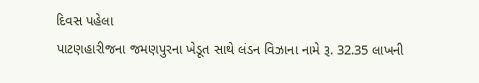દિવસ પહેલા
પાટણહારીજના જમણપુરના ખેડૂત સાથે લંડન વિઝાના નામે રૂ. 32.35 લાખની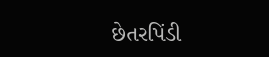છેતરપિંડી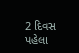2 દિવસ પહેલા